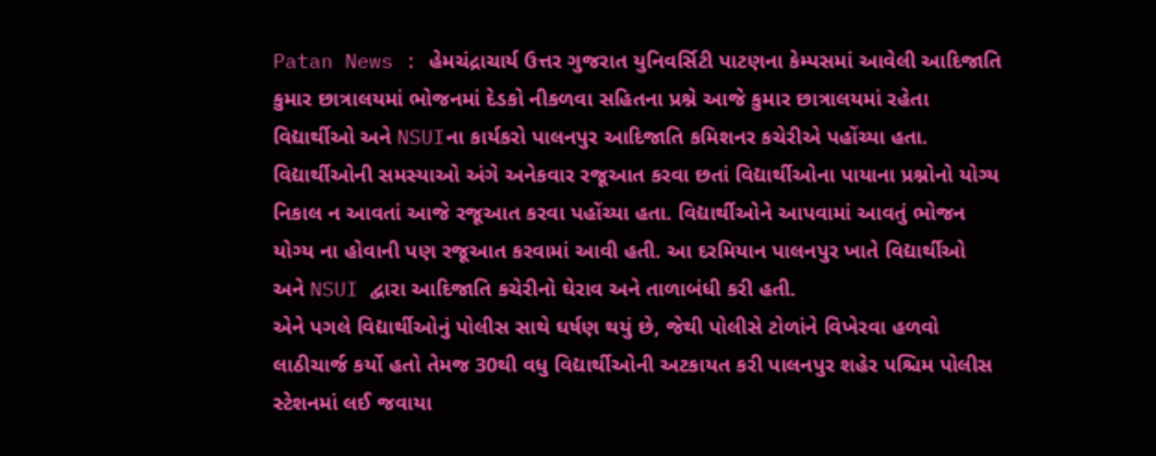Patan News : હેમચંદ્રાચાર્ય ઉત્તર ગુજરાત યુનિવર્સિટી પાટણના કેમ્પસમાં આવેલી આદિજાતિ કુમાર છાત્રાલયમાં ભોજનમાં દેડકો નીકળવા સહિતના પ્રશ્ને આજે કુમાર છાત્રાલયમાં રહેતા વિદ્યાર્થીઓ અને NSUIના કાર્યકરો પાલનપુર આદિજાતિ કમિશનર કચેરીએ પહોંચ્યા હતા. વિદ્યાર્થીઓની સમસ્યાઓ અંગે અનેકવાર રજૂઆત કરવા છતાં વિદ્યાર્થીઓના પાયાના પ્રશ્નોનો યોગ્ય નિકાલ ન આવતાં આજે રજૂઆત કરવા પહોંચ્યા હતા. વિદ્યાર્થીઓને આપવામાં આવતું ભોજન યોગ્ય ના હોવાની પણ રજૂઆત કરવામાં આવી હતી. આ દરમિયાન પાલનપુર ખાતે વિદ્યાર્થીઓ અને NSUI દ્વારા આદિજાતિ કચેરીનો ઘેરાવ અને તાળાબંધી કરી હતી.
એને પગલે વિદ્યાર્થીઓનું પોલીસ સાથે ઘર્ષણ થયું છે, જેથી પોલીસે ટોળાંને વિખેરવા હળવો લાઠીચાર્જ કર્યો હતો તેમજ 30થી વધુ વિદ્યાર્થીઓની અટકાયત કરી પાલનપુર શહેર પશ્ચિમ પોલીસ સ્ટેશનમાં લઈ જવાયા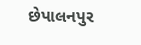છેપાલનપુર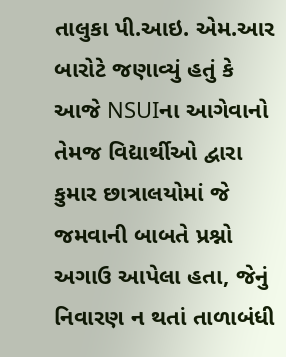તાલુકા પી.આઇ. એમ.આર બારોટે જણાવ્યું હતું કે આજે NSUIના આગેવાનો તેમજ વિદ્યાર્થીઓ દ્વારા કુમાર છાત્રાલયોમાં જે જમવાની બાબતે પ્રશ્નો અગાઉ આપેલા હતા, જેનું નિવારણ ન થતાં તાળાબંધી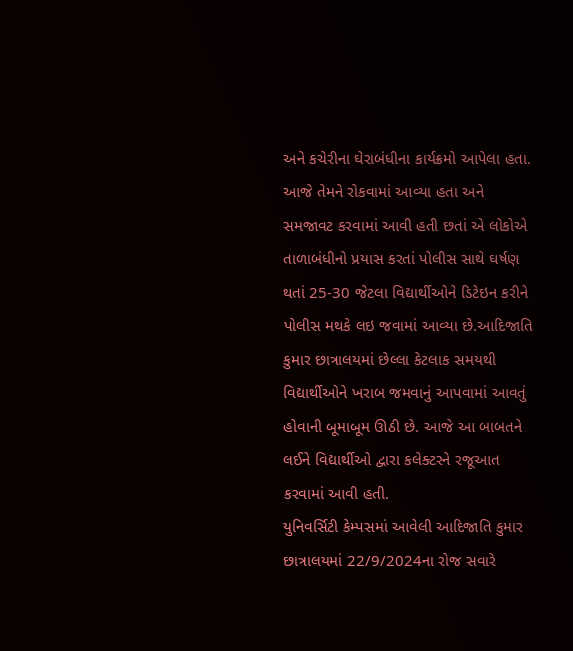અને કચેરીના ઘેરાબંધીના કાર્યક્રમો આપેલા હતા. આજે તેમને રોકવામાં આવ્યા હતા અને સમજાવટ કરવામાં આવી હતી છતાં એ લોકોએ તાળાબંધીનો પ્રયાસ કરતાં પોલીસ સાથે ઘર્ષણ થતાં 25-30 જેટલા વિદ્યાર્થીઓને ડિટેઇન કરીને પોલીસ મથકે લઇ જવામાં આવ્યા છે.આદિજાતિ કુમાર છાત્રાલયમાં છેલ્લા કેટલાક સમયથી વિદ્યાર્થીઓને ખરાબ જમવાનું આપવામાં આવતું હોવાની બૂમાબૂમ ઊઠી છે. આજે આ બાબતને લઈને વિદ્યાર્થીઓ દ્વારા કલેક્ટરને રજૂઆત કરવામાં આવી હતી.
યુનિવર્સિટી કેમ્પસમાં આવેલી આદિજાતિ કુમાર છાત્રાલયમાં 22/9/2024ના રોજ સવારે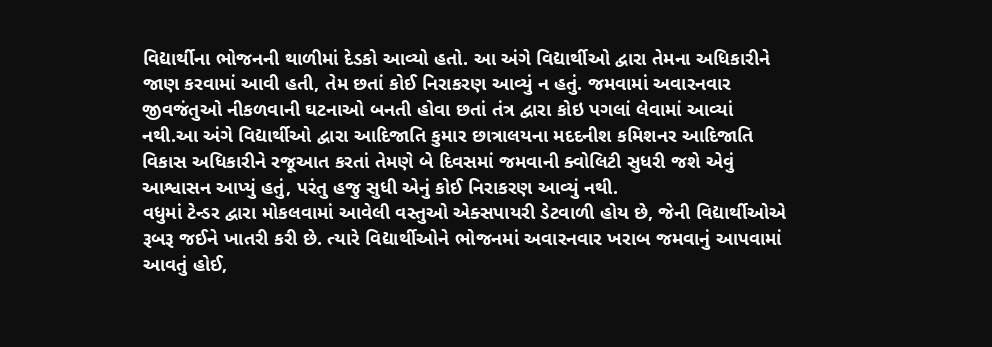વિદ્યાર્થીના ભોજનની થાળીમાં દેડકો આવ્યો હતો. આ અંગે વિદ્યાર્થીઓ દ્વારા તેમના અધિકારીને જાણ કરવામાં આવી હતી, તેમ છતાં કોઈ નિરાકરણ આવ્યું ન હતું. જમવામાં અવારનવાર જીવજંતુઓ નીકળવાની ઘટનાઓ બનતી હોવા છતાં તંત્ર દ્વારા કોઇ પગલાં લેવામાં આવ્યાં નથી.આ અંગે વિદ્યાર્થીઓ દ્વારા આદિજાતિ કુમાર છાત્રાલયના મદદનીશ કમિશનર આદિજાતિ વિકાસ અધિકારીને રજૂઆત કરતાં તેમણે બે દિવસમાં જમવાની ક્વોલિટી સુધરી જશે એવું આશ્વાસન આપ્યું હતું, પરંતુ હજુ સુધી એનું કોઈ નિરાકરણ આવ્યું નથી.
વધુમાં ટેન્ડર દ્વારા મોકલવામાં આવેલી વસ્તુઓ એક્સપાયરી ડેટવાળી હોય છે, જેની વિદ્યાર્થીઓએ રૂબરૂ જઈને ખાતરી કરી છે. ત્યારે વિદ્યાર્થીઓને ભોજનમાં અવારનવાર ખરાબ જમવાનું આપવામાં આવતું હોઈ,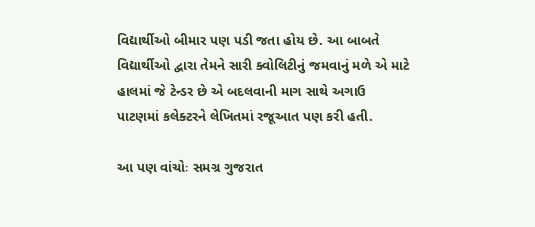વિદ્યાર્થીઓ બીમાર પણ પડી જતા હોય છે. આ બાબતે વિદ્યાર્થીઓ દ્વારા તેમને સારી ક્વોલિટીનું જમવાનું મળે એ માટે હાલમાં જે ટેન્ડર છે એ બદલવાની માગ સાથે અગાઉ પાટણમાં કલેક્ટરને લેખિતમાં રજૂઆત પણ કરી હતી.

આ પણ વાંચોઃ સમગ્ર ગુજરાત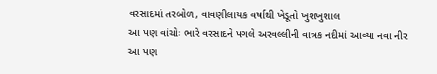વરસાદમાં તરબોળ, વાવણીલાયક વર્ષાથી ખેડૂતો ખુશખુશાલ
આ પણ વાંચોઃ ભારે વરસાદને પગલે અરવલ્લીની વાત્રક નદીમાં આવ્યા નવા નીર
આ પણ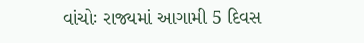વાંચોઃ રાજ્યમાં આગામી 5 દિવસ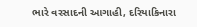ભારે વરસાદની આગાહી, દરિયાકિનારા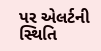પર એલર્ટની સ્થિતિ